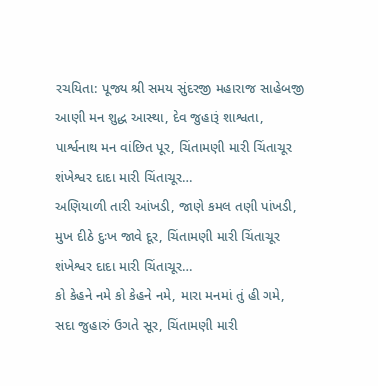રચયિતા: પૂજ્ય શ્રી સમય સુંદરજી મહારાજ સાહેબજી
આણી મન શુદ્ધ આસ્થા, દેવ જુહારૂં શાશ્વતા,
પાર્શ્વનાથ મન વાંછિત પૂર, ચિંતામણી મારી ચિંતાચૂર
શંખેશ્વર દાદા મારી ચિંતાચૂર…
અણિયાળી તારી આંખડી, જાણે કમલ તણી પાંખડી,
મુખ દીઠે દુઃખ જાવે દૂર, ચિંતામણી મારી ચિંતાચૂર
શંખેશ્વર દાદા મારી ચિંતાચૂર…
કો કેહને નમે કો કેહને નમે, મારા મનમાં તું હી ગમે,
સદા જુહારું ઉગતે સૂર, ચિંતામણી મારી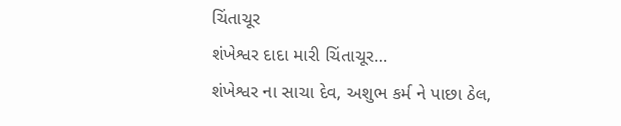ચિંતાચૂર
શંખેશ્વર દાદા મારી ચિંતાચૂર…
શંખેશ્વર ના સાચા દેવ, અશુભ કર્મ ને પાછા ઠેલ,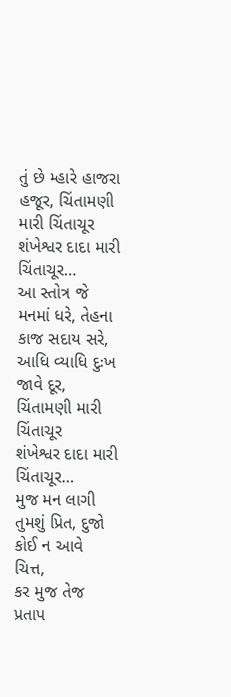તું છે મ્હારે હાજરા હજૂર, ચિંતામણી મારી ચિંતાચૂર
શંખેશ્વર દાદા મારી ચિંતાચૂર…
આ સ્તોત્ર જે મનમાં ધરે, તેહના કાજ સદાય સરે,
આધિ વ્યાધિ દુઃખ જાવે દૂર, ચિંતામણી મારી ચિંતાચૂર
શંખેશ્વર દાદા મારી ચિંતાચૂર…
મુજ મન લાગી તુમશું પ્રિત, દુજો કોઈ ન આવે ચિત્ત,
કર મુજ તેજ પ્રતાપ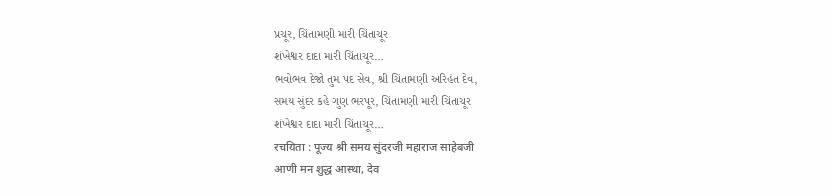પ્રચૂર, ચિંતામણી મારી ચિંતાચૂર
શંખેશ્વર દાદા મારી ચિંતાચૂર…
ભવોભવ દેજો તુમ પદ સેવ, શ્રી ચિંતામણી અરિહંત દેવ,
સમય સુંદર કહે ગુણ ભરપૂર, ચિંતામણી મારી ચિંતાચૂર
શંખેશ્વર દાદા મારી ચિંતાચૂર…
रचयिता : पूज्य श्री समय सुंदरजी महाराज साहेबजी
आणी मन शुद्ध आस्था, देव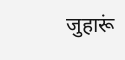जुहारूं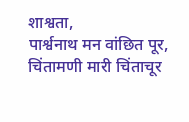शाश्वता,
पार्श्वनाथ मन वांछित पूर, चिंतामणी मारी चिंताचूर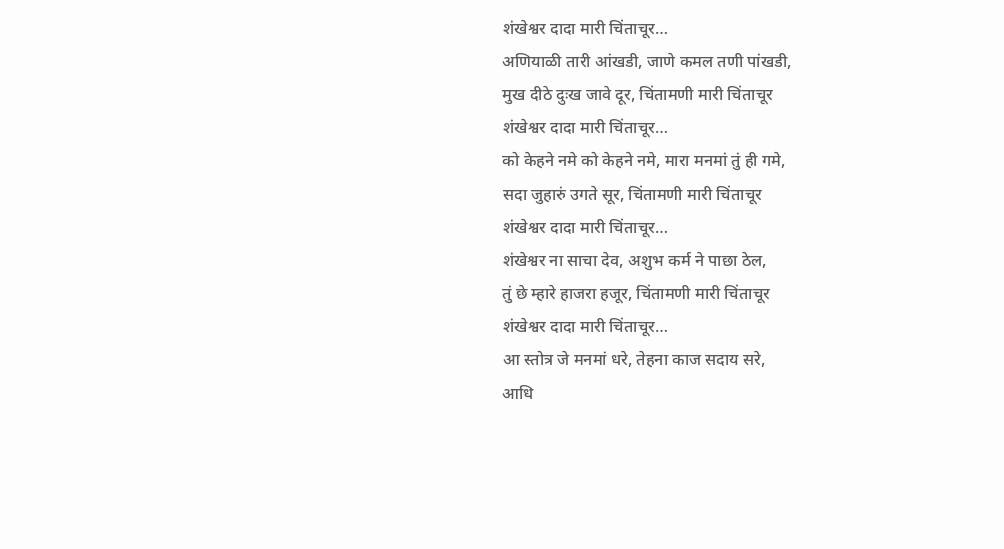शंखेश्वर दादा मारी चिंताचूर…
अणियाळी तारी आंखडी, जाणे कमल तणी पांखडी,
मुख दीठे दुःख जावे दूर, चिंतामणी मारी चिंताचूर
शंखेश्वर दादा मारी चिंताचूर…
को केहने नमे को केहने नमे, मारा मनमां तुं ही गमे,
सदा जुहारुं उगते सूर, चिंतामणी मारी चिंताचूर
शंखेश्वर दादा मारी चिंताचूर…
शंखेश्वर ना साचा देव, अशुभ कर्म ने पाछा ठेल,
तुं छे म्हारे हाजरा हजूर, चिंतामणी मारी चिंताचूर
शंखेश्वर दादा मारी चिंताचूर…
आ स्तोत्र जे मनमां धरे, तेहना काज सदाय सरे,
आधि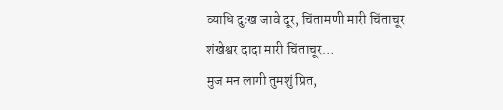व्याधि दुःख जावे दूर, चिंतामणी मारी चिंताचूर
शंखेश्वर दादा मारी चिंताचूर…
मुज मन लागी तुमशुं प्रित,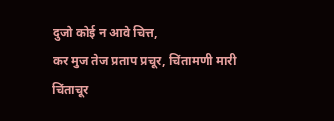दुजो कोई न आवे चित्त,
कर मुज तेज प्रताप प्रचूर, चिंतामणी मारी चिंताचूर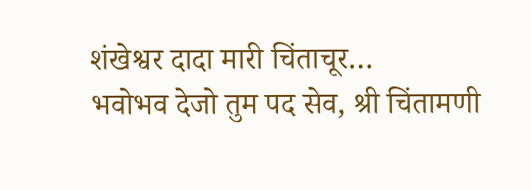शंखेश्वर दादा मारी चिंताचूर…
भवोभव देजो तुम पद सेव, श्री चिंतामणी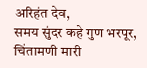अरिहंत देव,
समय सुंदर कहे गुण भरपूर, चिंतामणी मारी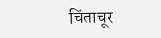चिंताचूर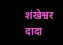शंखेश्वर दादा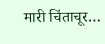मारी चिंताचूर…